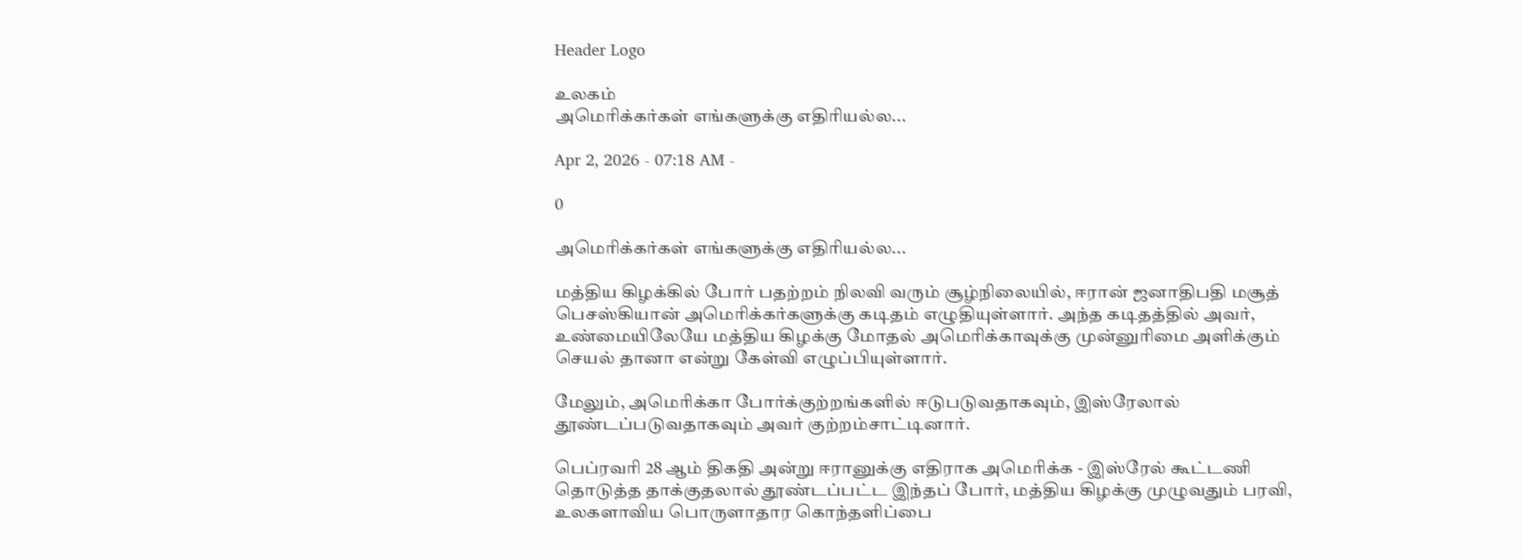Header Logo

உலகம்
அமெரிக்கர்கள் எங்களுக்கு எதிரியல்ல...

Apr 2, 2026 - 07:18 AM -

0

அமெரிக்கர்கள் எங்களுக்கு எதிரியல்ல...

மத்திய கிழக்கில் போர் பதற்றம் நிலவி வரும் சூழ்நிலையில், ஈரான் ஜனாதிபதி மசூத் பெசஸ்கியான் அமெரிக்கர்களுக்கு கடிதம் எழுதியுள்ளார். அந்த கடிதத்தில் அவர், உண்மையிலேயே மத்திய கிழக்கு மோதல் அமெரிக்காவுக்கு முன்னுரிமை அளிக்கும் செயல் தானா என்று கேள்வி எழுப்பியுள்ளார்.

மேலும், அமெரிக்கா போர்க்குற்றங்களில் ஈடுபடுவதாகவும், இஸ்ரேலால் தூண்டப்படுவதாகவும் அவர் குற்றம்சாட்டினார்.

பெப்ரவரி 28 ஆம் திகதி அன்று ஈரானுக்கு எதிராக அமெரிக்க - இஸ்ரேல் கூட்டணி தொடுத்த தாக்குதலால் தூண்டப்பட்ட இந்தப் போர், மத்திய கிழக்கு முழுவதும் பரவி, உலகளாவிய பொருளாதார கொந்தளிப்பை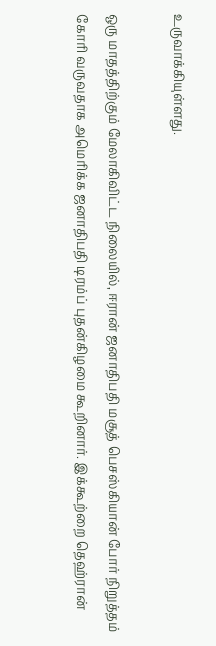உருவாக்கியுள்ளது.

ஒரு மாதத்திற்கும் மேலாகிவிட்ட நிலையில், ஈரான் ஜனாதிபதி மசூத் பெசஸ்கியான் போர் நிறுத்தம் கோரி வருவதாக அமெரிக்க ஜனாதிபதி டிரம்ப் புதன்கிழமை கூறினார். இக்கூற்றை தெஹ்ரான்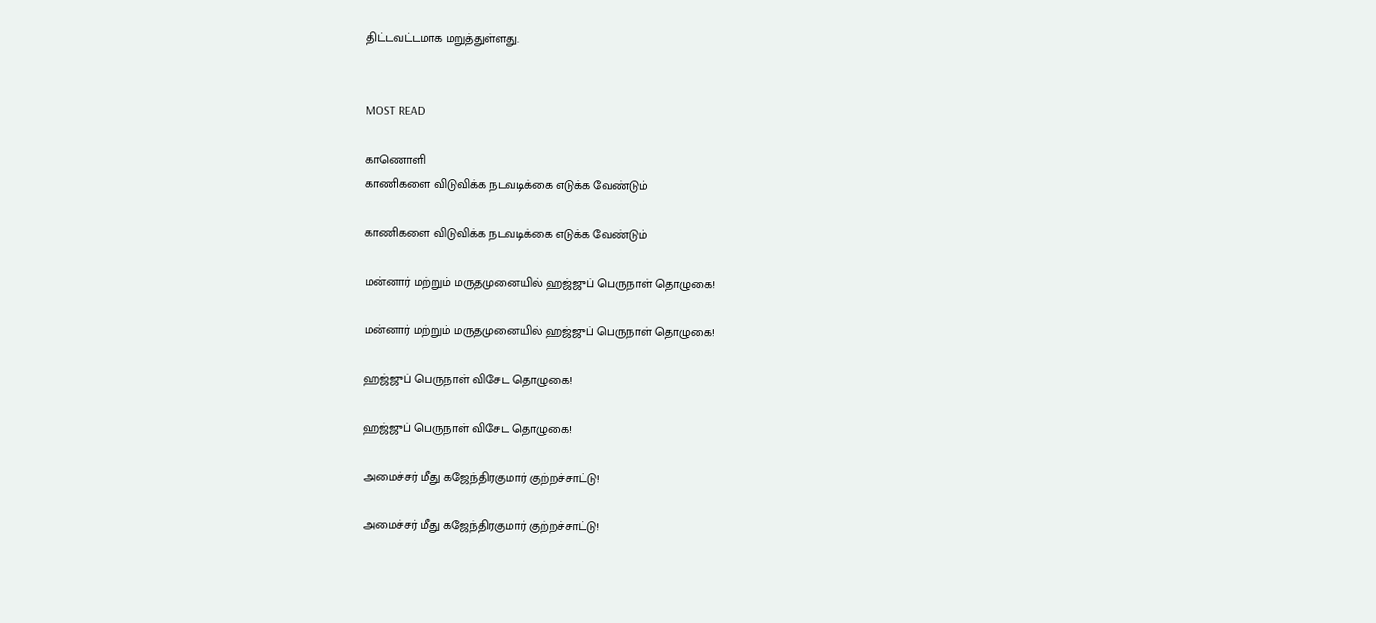திட்டவட்டமாக மறுத்துள்ளது.


MOST READ

காணொளி
காணிகளை விடுவிக்க நடவடிக்கை எடுக்க வேண்டும்

காணிகளை விடுவிக்க நடவடிக்கை எடுக்க வேண்டும்

மன்னார் மற்றும் மருதமுனையில் ஹஜ்ஜுப் பெருநாள் தொழுகை!

மன்னார் மற்றும் மருதமுனையில் ஹஜ்ஜுப் பெருநாள் தொழுகை!

ஹஜ்ஜுப் பெருநாள் விசேட தொழுகை!

ஹஜ்ஜுப் பெருநாள் விசேட தொழுகை!

அமைச்சர் மீது கஜேந்திரகுமார் குற்றச்சாட்டு!

அமைச்சர் மீது கஜேந்திரகுமார் குற்றச்சாட்டு!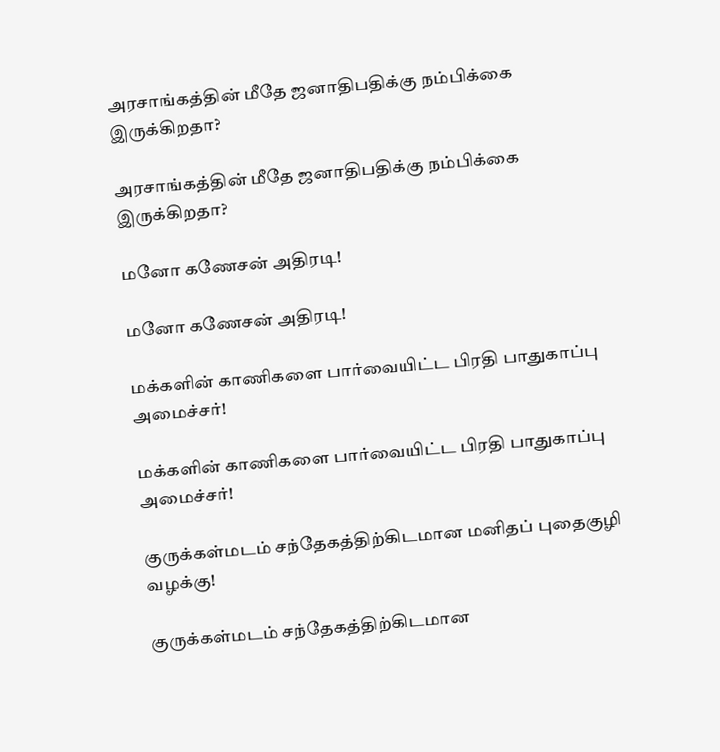அரசாங்கத்தின் மீதே ஜனாதிபதிக்கு நம்பிக்கை இருக்கிறதா?

அரசாங்கத்தின் மீதே ஜனாதிபதிக்கு நம்பிக்கை இருக்கிறதா?

மனோ கணேசன் அதிரடி!

மனோ கணேசன் அதிரடி!

மக்களின் காணிகளை பார்வையிட்ட பிரதி பாதுகாப்பு அமைச்சர்!

மக்களின் காணிகளை பார்வையிட்ட பிரதி பாதுகாப்பு அமைச்சர்!

குருக்கள்மடம் சந்தேகத்திற்கிடமான மனிதப் புதைகுழி வழக்கு!

குருக்கள்மடம் சந்தேகத்திற்கிடமான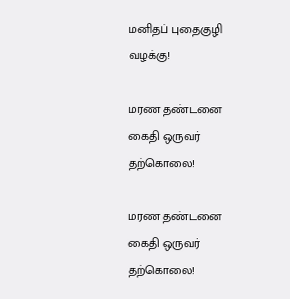மனிதப் புதைகுழி வழக்கு!

மரண தண்டனை கைதி ஒருவர் தற்கொலை!

மரண தண்டனை கைதி ஒருவர் தற்கொலை!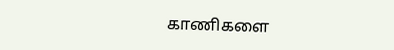காணிகளை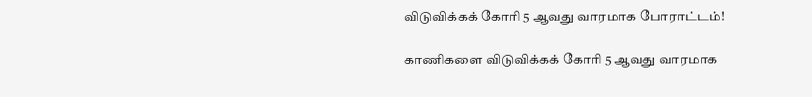விடுவிக்கக் கோரி 5 ஆவது வாரமாக போராட்டம்!

காணிகளை விடுவிக்கக் கோரி 5 ஆவது வாரமாக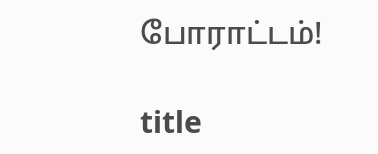போராட்டம்!

title